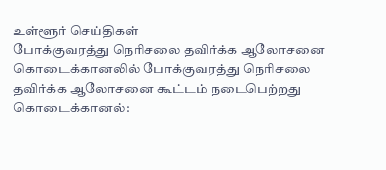உள்ளூர் செய்திகள்
போக்குவரத்து நெரிசலை தவிர்க்க ஆலோசனை
கொடைக்கானலில் போக்குவரத்து நெரிசலை தவிர்க்க ஆலோசனை கூட்டம் நடைபெற்றது
கொடைக்கானல்: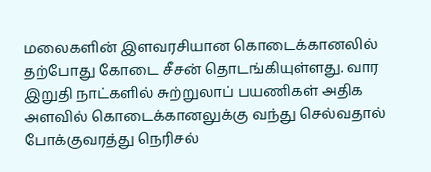மலைகளின் இளவரசியான கொடைக்கானலில் தற்போது கோடை சீசன் தொடங்கியுள்ளது. வார இறுதி நாட்களில் சுற்றுலாப் பயணிகள் அதிக அளவில் கொடைக்கானலுக்கு வந்து செல்வதால் போக்குவரத்து நெரிசல்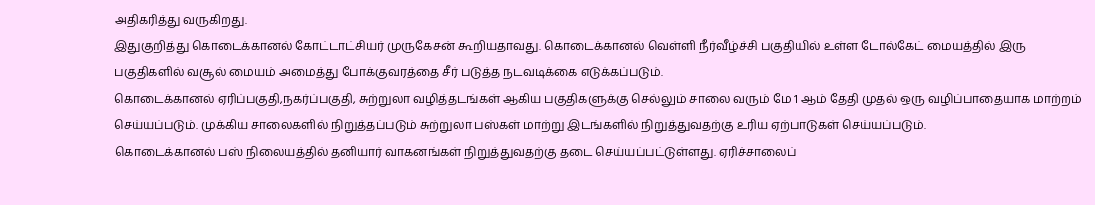அதிகரித்து வருகிறது.
இதுகுறித்து கொடைக்கானல் கோட்டாட்சியர் முருகேசன் கூறியதாவது. கொடைக்கானல் வெள்ளி நீர்வீழ்ச்சி பகுதியில் உள்ள டோல்கேட் மையத்தில் இரு பகுதிகளில் வசூல் மையம் அமைத்து போக்குவரத்தை சீர் படுத்த நடவடிக்கை எடுக்கப்படும்.
கொடைக்கானல் ஏரிப்பகுதி,நகர்ப்பகுதி, சுற்றுலா வழித்தடங்கள் ஆகிய பகுதிகளுக்கு செல்லும் சாலை வரும் மே 1 ஆம் தேதி முதல் ஒரு வழிப்பாதையாக மாற்றம் செய்யப்படும். முக்கிய சாலைகளில் நிறுத்தப்படும் சுற்றுலா பஸ்கள் மாற்று இடங்களில் நிறுத்துவதற்கு உரிய ஏற்பாடுகள் செய்யப்படும்.
கொடைக்கானல் பஸ் நிலையத்தில் தனியார் வாகனங்கள் நிறுத்துவதற்கு தடை செய்யப்பட்டுள்ளது. ஏரிச்சாலைப்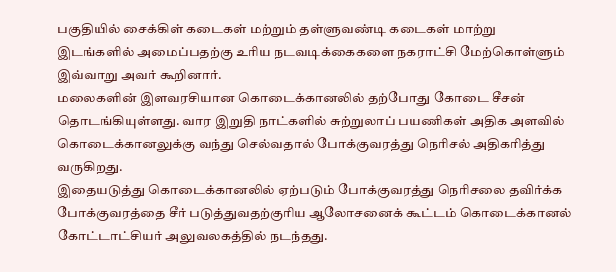பகுதியில் சைக்கிள் கடைகள் மற்றும் தள்ளுவண்டி கடைகள் மாற்று இடங்களில் அமைப்பதற்கு உரிய நடவடிக்கைகளை நகராட்சி மேற்கொள்ளும் இவ்வாறு அவர் கூறினார்.
மலைகளின் இளவரசியான கொடைக்கானலில் தற்போது கோடை சீசன் தொடங்கியுள்ளது. வார இறுதி நாட்களில் சுற்றுலாப் பயணிகள் அதிக அளவில் கொடைக்கானலுக்கு வந்து செல்வதால் போக்குவரத்து நெரிசல் அதிகரித்து வருகிறது.
இதையடுத்து கொடைக்கானலில் ஏற்படும் போக்குவரத்து நெரிசலை தவிர்க்க போக்குவரத்தை சீர் படுத்துவதற்குரிய ஆலோசனைக் கூட்டம் கொடைக்கானல் கோட்டாட்சியர் அலுவலகத்தில் நடந்தது.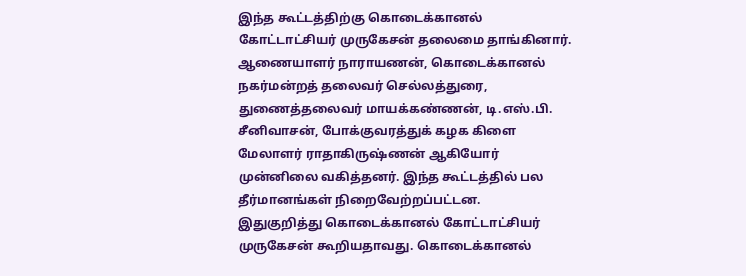இந்த கூட்டத்திற்கு கொடைக்கானல் கோட்டாட்சியர் முருகேசன் தலைமை தாங்கினார். ஆணையாளர் நாராயணன், கொடைக்கானல் நகர்மன்றத் தலைவர் செல்லத்துரை, துணைத்தலைவர் மாயக்கண்ணன், டி.எஸ்.பி. சீனிவாசன், போக்குவரத்துக் கழக கிளை மேலாளர் ராதாகிருஷ்ணன் ஆகியோர் முன்னிலை வகித்தனர். இந்த கூட்டத்தில் பல தீர்மானங்கள் நிறைவேற்றப்பட்டன.
இதுகுறித்து கொடைக்கானல் கோட்டாட்சியர் முருகேசன் கூறியதாவது. கொடைக்கானல்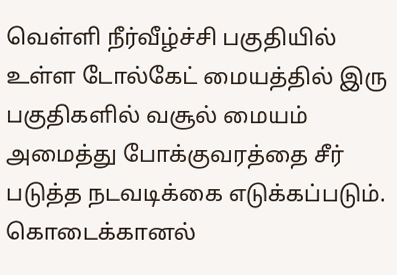வெள்ளி நீர்வீழ்ச்சி பகுதியில் உள்ள டோல்கேட் மையத்தில் இரு பகுதிகளில் வசூல் மையம் அமைத்து போக்குவரத்தை சீர் படுத்த நடவடிக்கை எடுக்கப்படும்.
கொடைக்கானல்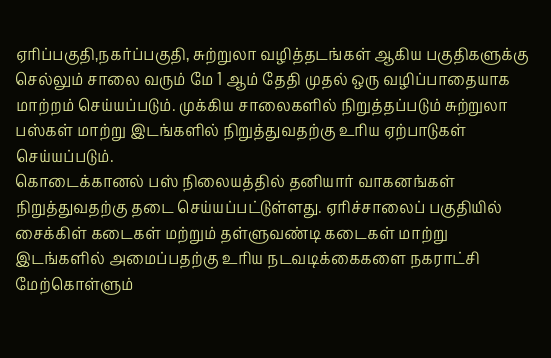ஏரிப்பகுதி,நகர்ப்பகுதி, சுற்றுலா வழித்தடங்கள் ஆகிய பகுதிகளுக்கு செல்லும் சாலை வரும் மே 1 ஆம் தேதி முதல் ஒரு வழிப்பாதையாக மாற்றம் செய்யப்படும். முக்கிய சாலைகளில் நிறுத்தப்படும் சுற்றுலா பஸ்கள் மாற்று இடங்களில் நிறுத்துவதற்கு உரிய ஏற்பாடுகள் செய்யப்படும்.
கொடைக்கானல் பஸ் நிலையத்தில் தனியார் வாகனங்கள் நிறுத்துவதற்கு தடை செய்யப்பட்டுள்ளது. ஏரிச்சாலைப் பகுதியில் சைக்கிள் கடைகள் மற்றும் தள்ளுவண்டி கடைகள் மாற்று இடங்களில் அமைப்பதற்கு உரிய நடவடிக்கைகளை நகராட்சி மேற்கொள்ளும்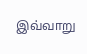இவ்வாறு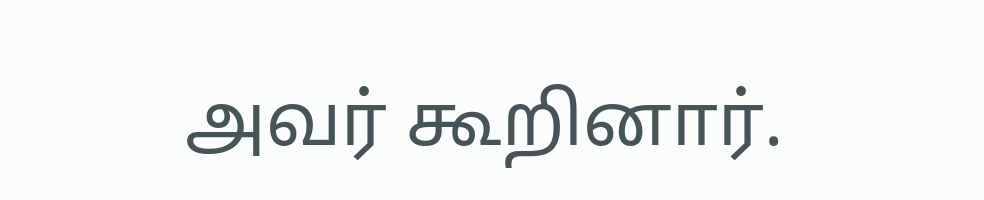அவர் கூறினார்.